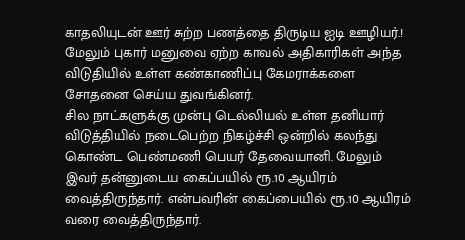காதலியுடன் ஊர் சுற்ற பணத்தை திருடிய ஐடி ஊழியர்.!
மேலும் புகார் மனுவை ஏற்ற காவல் அதிகாரிகள் அந்த விடுதியில் உள்ள கண்காணிப்பு கேமராக்களை சோதனை செய்ய துவங்கினர்.
சில நாட்களுக்கு முன்பு டெல்லியல் உள்ள தனியார் விடுத்தியில் நடைபெற்ற நிகழ்ச்சி ஒன்றில் கலந்து கொண்ட பெண்மணி பெயர் தேவையானி. மேலும் இவர் தன்னுடைய கைப்பயில் ரூ.10 ஆயிரம் வைத்திருந்தார். என்பவரின் கைப்பையில் ரூ.10 ஆயிரம் வரை வைத்திருந்தார்.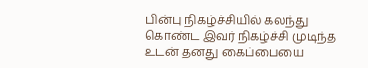பின்பு நிகழ்ச்சியில் கலந்து கொண்ட இவர் நிகழ்ச்சி முடிந்த உடன் தனது கைப்பையை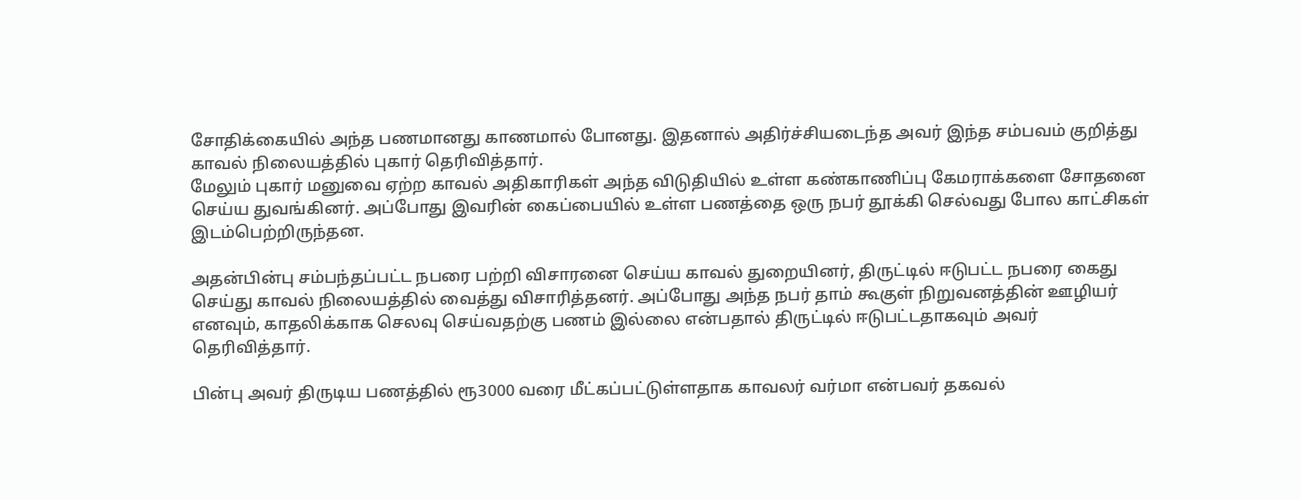சோதிக்கையில் அந்த பணமானது காணமால் போனது. இதனால் அதிர்ச்சியடைந்த அவர் இந்த சம்பவம் குறித்து காவல் நிலையத்தில் புகார் தெரிவித்தார்.
மேலும் புகார் மனுவை ஏற்ற காவல் அதிகாரிகள் அந்த விடுதியில் உள்ள கண்காணிப்பு கேமராக்களை சோதனை செய்ய துவங்கினர். அப்போது இவரின் கைப்பையில் உள்ள பணத்தை ஒரு நபர் தூக்கி செல்வது போல காட்சிகள் இடம்பெற்றிருந்தன.

அதன்பின்பு சம்பந்தப்பட்ட நபரை பற்றி விசாரனை செய்ய காவல் துறையினர், திருட்டில் ஈடுபட்ட நபரை கைது செய்து காவல் நிலையத்தில் வைத்து விசாரித்தனர். அப்போது அந்த நபர் தாம் கூகுள் நிறுவனத்தின் ஊழியர் எனவும், காதலிக்காக செலவு செய்வதற்கு பணம் இல்லை என்பதால் திருட்டில் ஈடுபட்டதாகவும் அவர் தெரிவித்தார்.

பின்பு அவர் திருடிய பணத்தில் ரூ3000 வரை மீட்கப்பட்டுள்ளதாக காவலர் வர்மா என்பவர் தகவல்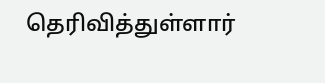தெரிவித்துள்ளார்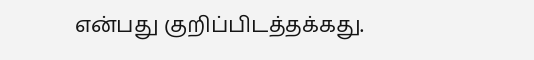என்பது குறிப்பிடத்தக்கது.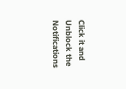Click it and Unblock the Notifications